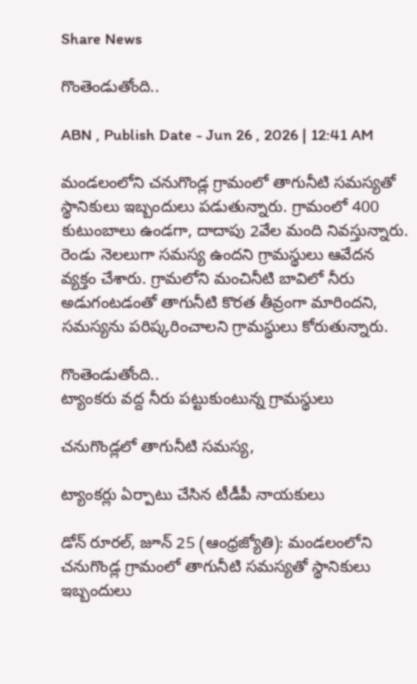Share News

గొంతెండుతోంది..

ABN , Publish Date - Jun 26 , 2026 | 12:41 AM

మండలంలోని చనుగొండ్ల గ్రామంలో తాగునీటి సమస్యతో స్థానికులు ఇబ్బందులు పడుతున్నారు. గ్రామంలో 400 కుటుంబాలు ఉండగా, దాదాపు 2వేల మంది నివస్తున్నారు. రెండు నెలలుగా సమస్య ఉందని గ్రామస్థులు ఆవేదన వ్యక్తం చేశారు. గ్రామలోని మంచినీటి బావిలో నీరు అడుగంటడంతో తాగునీటి కొరత తీవ్రంగా మారిందని, సమస్యను పరిష్కరించాలని గ్రామస్థులు కోరుతున్నారు.

గొంతెండుతోంది..
ట్యాంకరు వద్ద నీరు పట్టుకుంటున్న గ్రామస్థులు

చనుగొండ్లలో తాగునీటి సమస్య,

ట్యాంకర్లు ఏర్పాటు చేసిన టీడీపీ నాయకులు

డోన్‌ రూరల్‌, జూన్‌ 25 (ఆంధ్రజ్యోతి): మండలంలోని చనుగొండ్ల గ్రామంలో తాగునీటి సమస్యతో స్థానికులు ఇబ్బందులు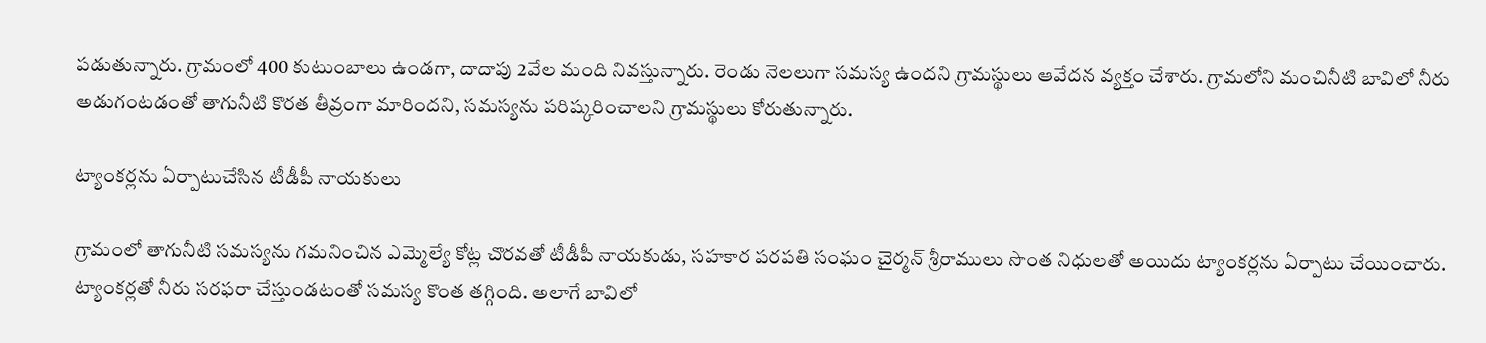పడుతున్నారు. గ్రామంలో 400 కుటుంబాలు ఉండగా, దాదాపు 2వేల మంది నివస్తున్నారు. రెండు నెలలుగా సమస్య ఉందని గ్రామస్థులు ఆవేదన వ్యక్తం చేశారు. గ్రామలోని మంచినీటి బావిలో నీరు అడుగంటడంతో తాగునీటి కొరత తీవ్రంగా మారిందని, సమస్యను పరిష్కరించాలని గ్రామస్థులు కోరుతున్నారు.

ట్యాంకర్లను ఏర్పాటుచేసిన టీడీపీ నాయకులు

గ్రామంలో తాగునీటి సమస్యను గమనించిన ఎమ్మెల్యే కోట్ల చొరవతో టీడీపీ నాయకుడు, సహకార పరపతి సంఘం చైర్మన్‌ శ్రీరాములు సొంత నిధులతో అయిదు ట్యాంకర్లను ఏర్పాటు చేయించారు. ట్యాంకర్లతో నీరు సరఫరా చేస్తుండటంతో సమస్య కొంత తగ్గింది. అలాగే బావిలో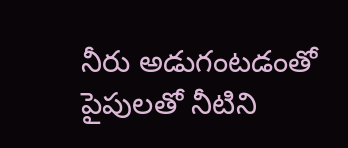నీరు అడుగంటడంతో పైపులతో నీటిని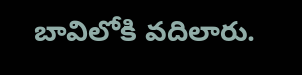బావిలోకి వదిలారు.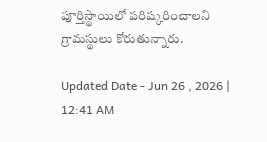పూర్తిస్థాయిలో పరిష్కరించాలని గ్రామస్థులు కోరుతున్నారు.

Updated Date - Jun 26 , 2026 | 12:41 AM